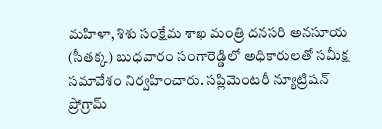మహిళా, శిశు సంక్షేమ శాఖ మంత్రి దనసరి అనసూయ (సీతక్క) బుధవారం సంగారెడ్డిలో అధికారులతో సమీక్ష సమావేశం నిర్వహించారు. సప్లిమెంటరీ న్యూట్రిషన్ ప్రోగ్రామ్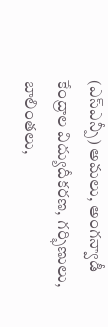(ఎస్ఎన్పీ) అమలు, అంగన్వాడీ కేంద్రాల విద్యుదీకరణ, గర్భిణులు, బాలింతలు,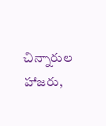చిన్నారుల హాజరు,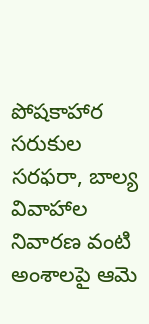పోషకాహార సరుకుల సరఫరా, బాల్య వివాహాల నివారణ వంటి అంశాలపై ఆమె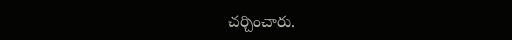చర్చించారు.